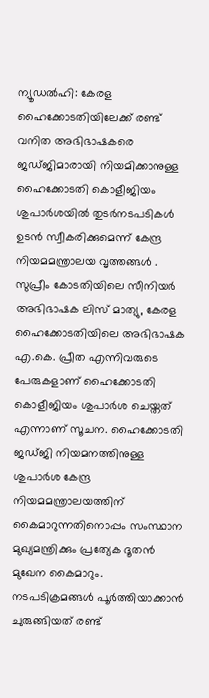ന്യൂഡൽഹി: കേരള ഹൈക്കോടതിയിലേക്ക് രണ്ട് വനിത അഭിഭാഷകരെ ജഡ്ജിമാരായി നിയമിക്കാനുള്ള ഹൈക്കോടതി കൊളീജിയം ശുപാർശയിൽ തുടർനടപടികൾ ഉടൻ സ്വീകരിക്കുമെന്ന് കേന്ദ്ര നിയമമന്ത്രാലയ വൃത്തങ്ങൾ . സുപ്രീം കോടതിയിലെ സീനിയർ അഭിഭാഷക ലിസ് മാത്യു, കേരള ഹൈക്കോടതിയിലെ അഭിഭാഷക എ.കെ. പ്രീത എന്നിവരുടെ പേരുകളാണ് ഹൈക്കോടതി കൊളീജിയം ശുപാർശ ചെയ്തത് എന്നാണ് സൂചന. ഹൈക്കോടതി ജഡ്ജി നിയമനത്തിനുള്ള ശുപാർശ കേന്ദ്ര നിയമമന്ത്രാലയത്തിന് കൈമാറുന്നതിനൊപ്പം സംസ്ഥാന മുഖ്യമന്ത്രിക്കും പ്രത്യേക ദൂതൻ മുഖേന കൈമാറും.
നടപടിക്രമങ്ങൾ പൂർത്തിയാക്കാൻ ചുരുങ്ങിയത് രണ്ട്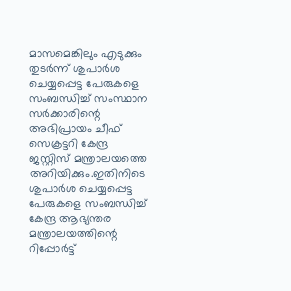മാസമെങ്കിലും എടുക്കും
തുടർന്ന് ശുപാർശ ചെയ്യപ്പെട്ട പേരുകളെ സംബന്ധിച്ച് സംസ്ഥാന സർക്കാരിന്റെ അഭിപ്രായം ചീഫ് സെക്രട്ടറി കേന്ദ്ര ജസ്റ്റിസ് മന്ത്രാലയത്തെ അറിയിക്കും.ഇതിനിടെ ശുപാർശ ചെയ്യപ്പെട്ട പേരുകളെ സംബന്ധിച്ച് കേന്ദ്ര ആഭ്യന്തര മന്ത്രാലയത്തിന്റെ റിപ്പോർട്ട്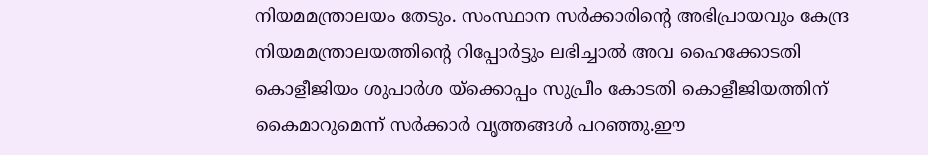നിയമമന്ത്രാലയം തേടും. സംസ്ഥാന സർക്കാരിന്റെ അഭിപ്രായവും കേന്ദ്ര നിയമമന്ത്രാലയത്തിന്റെ റിപ്പോർട്ടും ലഭിച്ചാൽ അവ ഹൈക്കോടതി കൊളീജിയം ശുപാർശ യ്ക്കൊപ്പം സുപ്രീം കോടതി കൊളീജിയത്തിന് കൈമാറുമെന്ന് സർക്കാർ വൃത്തങ്ങൾ പറഞ്ഞു.ഈ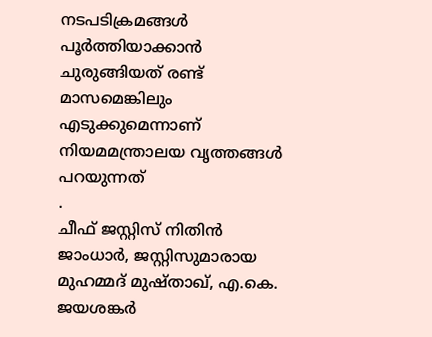നടപടിക്രമങ്ങൾ പൂർത്തിയാക്കാൻ ചുരുങ്ങിയത് രണ്ട് മാസമെങ്കിലും എടുക്കുമെന്നാണ് നിയമമന്ത്രാലയ വൃത്തങ്ങൾ പറയുന്നത്
.
ചീഫ് ജസ്റ്റിസ് നിതിൻ ജാംധാർ, ജസ്റ്റിസുമാരായ മുഹമ്മദ് മുഷ്താഖ്, എ.കെ. ജയശങ്കർ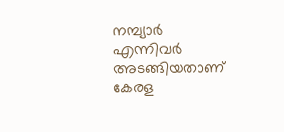നമ്പ്യാർ എന്നിവർ അടങ്ങിയതാണ് കേരള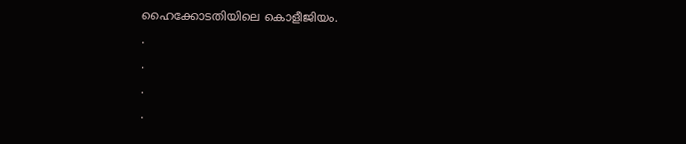ഹൈക്കോടതിയിലെ കൊളീജിയം.
.
.
.
.